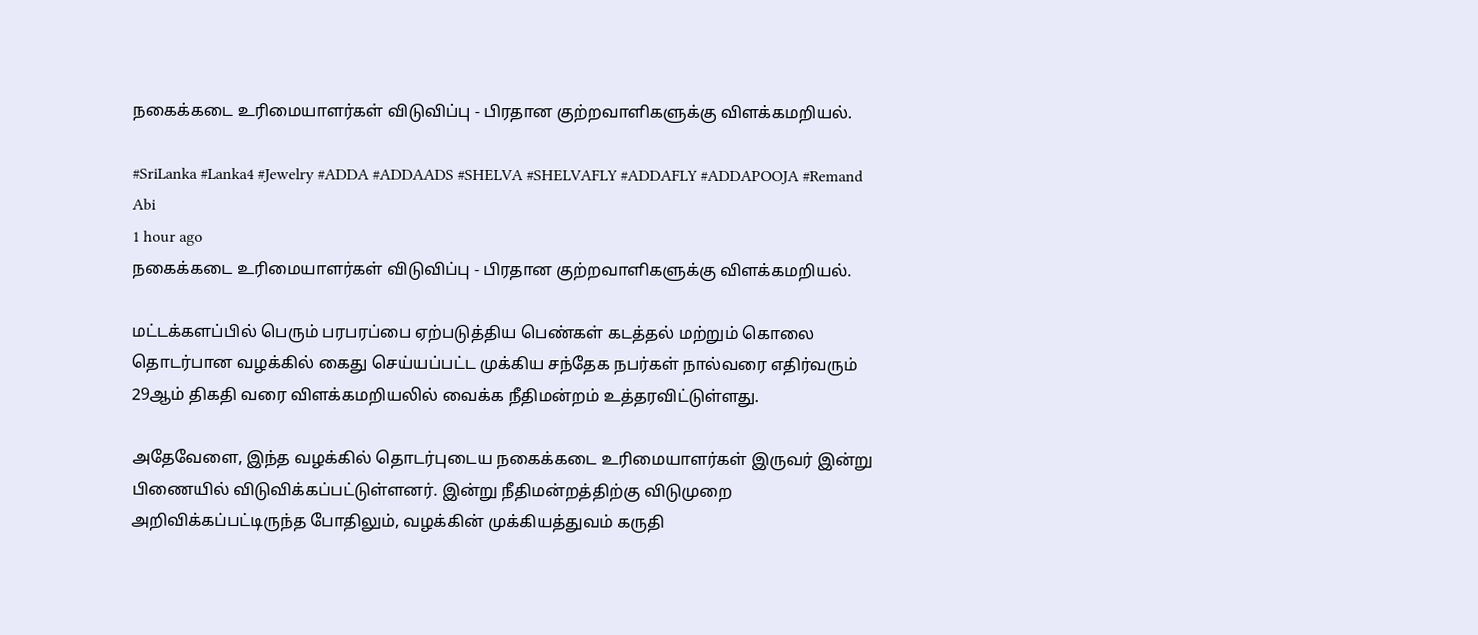நகைக்கடை உரிமையாளர்கள் விடுவிப்பு - பிரதான குற்றவாளிகளுக்கு விளக்கமறியல்.

#SriLanka #Lanka4 #Jewelry #ADDA #ADDAADS #SHELVA #SHELVAFLY #ADDAFLY #ADDAPOOJA #Remand
Abi
1 hour ago
நகைக்கடை உரிமையாளர்கள் விடுவிப்பு - பிரதான குற்றவாளிகளுக்கு விளக்கமறியல்.

மட்டக்களப்பில் பெரும் பரபரப்பை ஏற்படுத்திய பெண்கள் கடத்தல் மற்றும் கொலை தொடர்பான வழக்கில் கைது செய்யப்பட்ட முக்கிய சந்தேக நபர்கள் நால்வரை எதிர்வரும் 29ஆம் திகதி வரை விளக்கமறியலில் வைக்க நீதிமன்றம் உத்தரவிட்டுள்ளது.

அதேவேளை, இந்த வழக்கில் தொடர்புடைய நகைக்கடை உரிமையாளர்கள் இருவர் இன்று பிணையில் விடுவிக்கப்பட்டுள்ளனர். இன்று நீதிமன்றத்திற்கு விடுமுறை அறிவிக்கப்பட்டிருந்த போதிலும், வழக்கின் முக்கியத்துவம் கருதி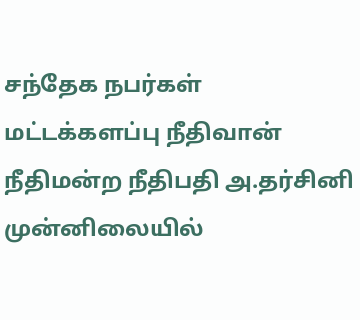சந்தேக நபர்கள் மட்டக்களப்பு நீதிவான் நீதிமன்ற நீதிபதி அ.தர்சினி முன்னிலையில்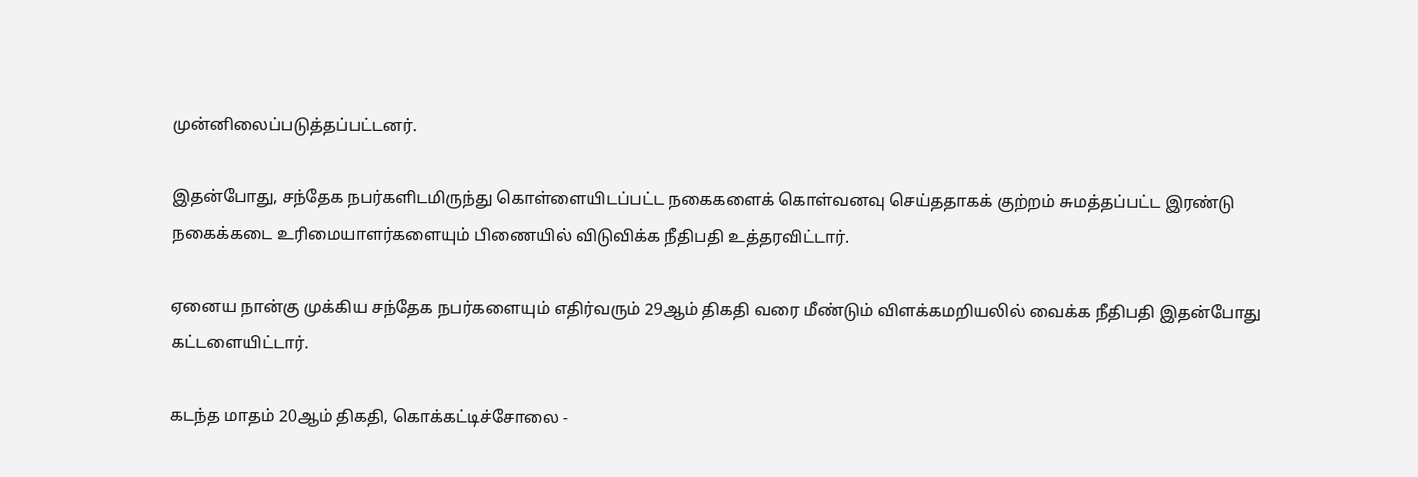முன்னிலைப்படுத்தப்பட்டனர்.

இதன்போது, சந்தேக நபர்களிடமிருந்து கொள்ளையிடப்பட்ட நகைகளைக் கொள்வனவு செய்ததாகக் குற்றம் சுமத்தப்பட்ட இரண்டு நகைக்கடை உரிமையாளர்களையும் பிணையில் விடுவிக்க நீதிபதி உத்தரவிட்டார்.

ஏனைய நான்கு முக்கிய சந்தேக நபர்களையும் எதிர்வரும் 29ஆம் திகதி வரை மீண்டும் விளக்கமறியலில் வைக்க நீதிபதி இதன்போது கட்டளையிட்டார்.

கடந்த மாதம் 20ஆம் திகதி, கொக்கட்டிச்சோலை -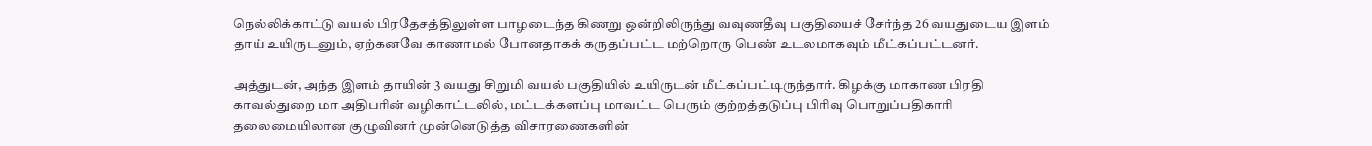நெல்லிக்காட்டு வயல் பிரதேசத்திலுள்ள பாழடைந்த கிணறு ஒன்றிலிருந்து வவுணதீவு பகுதியைச் சேர்ந்த 26 வயதுடைய இளம் தாய் உயிருடனும், ஏற்கனவே காணாமல் போனதாகக் கருதப்பட்ட மற்றொரு பெண் உடலமாகவும் மீட்கப்பட்டனர்.

அத்துடன், அந்த இளம் தாயின் 3 வயது சிறுமி வயல் பகுதியில் உயிருடன் மீட்கப்பட்டிருந்தார். கிழக்கு மாகாண பிரதி காவல்துறை மா அதிபரின் வழிகாட்டலில், மட்டக்களப்பு மாவட்ட பெரும் குற்றத்தடுப்பு பிரிவு பொறுப்பதிகாரி தலைமையிலான குழுவினர் முன்னெடுத்த விசாரணைகளின்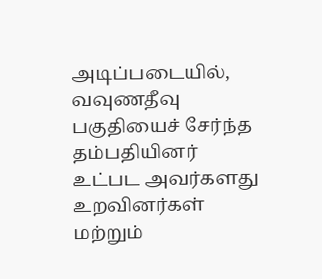அடிப்படையில், வவுணதீவு பகுதியைச் சேர்ந்த தம்பதியினர் உட்பட அவர்களது உறவினர்கள் மற்றும்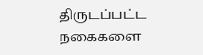திருடப்பட்ட நகைகளை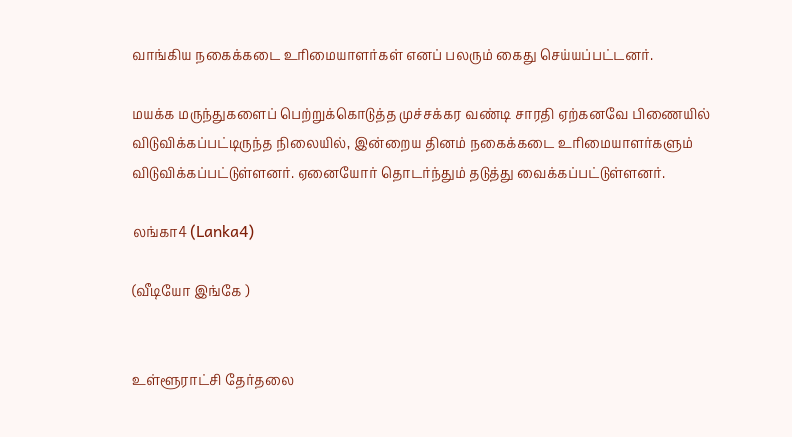வாங்கிய நகைக்கடை உரிமையாளர்கள் எனப் பலரும் கைது செய்யப்பட்டனர்.

மயக்க மருந்துகளைப் பெற்றுக்கொடுத்த முச்சக்கர வண்டி சாரதி ஏற்கனவே பிணையில் விடுவிக்கப்பட்டிருந்த நிலையில், இன்றைய தினம் நகைக்கடை உரிமையாளர்களும் விடுவிக்கப்பட்டுள்ளனர். ஏனையோர் தொடர்ந்தும் தடுத்து வைக்கப்பட்டுள்ளனர்.

லங்கா4 (Lanka4)

(வீடியோ இங்கே )


உள்ளூராட்சி தேர்தலை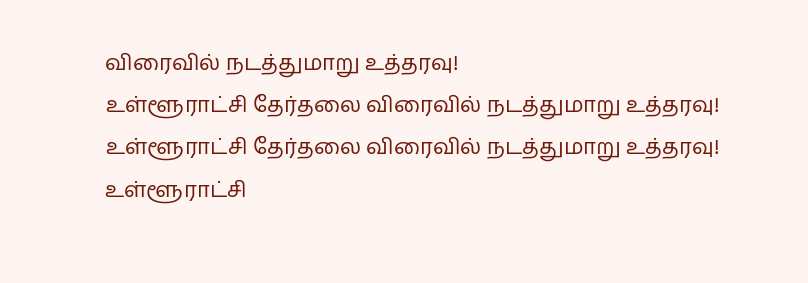விரைவில் நடத்துமாறு உத்தரவு!
உள்ளூராட்சி தேர்தலை விரைவில் நடத்துமாறு உத்தரவு!
உள்ளூராட்சி தேர்தலை விரைவில் நடத்துமாறு உத்தரவு!
உள்ளூராட்சி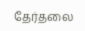தேர்தலை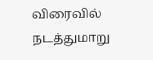விரைவில் நடத்துமாறு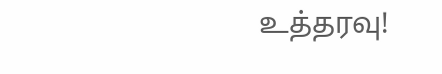உத்தரவு!